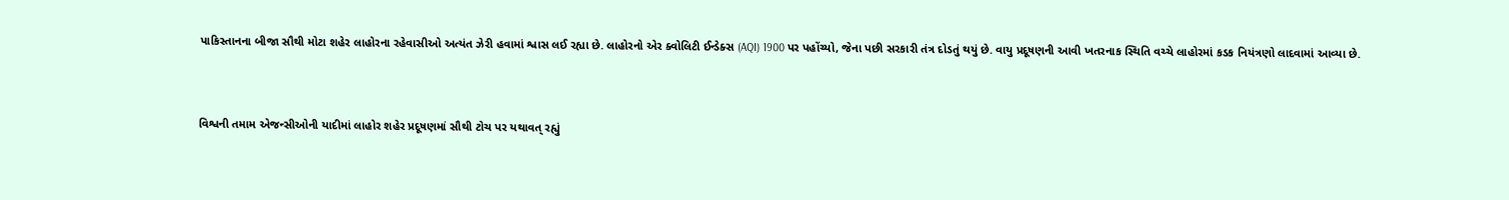પાકિસ્તાનના બીજા સૌથી મોટા શહેર લાહોરના રહેવાસીઓ અત્યંત ઝેરી હવામાં શ્વાસ લઈ રહ્યા છે. લાહોરનો એર ક્વોલિટી ઈન્ડેક્સ (AQI) 1900 પર પહોંચ્યો, જેના પછી સરકારી તંત્ર દોડતું થયું છે. વાયુ પ્રદૂષણની આવી ખતરનાક સ્થિતિ વચ્ચે લાહોરમાં કડક નિયંત્રણો લાદવામાં આવ્યા છે.


વિશ્વની તમામ એજન્સીઓની યાદીમાં લાહોર શહેર પ્રદૂષણમાં સૌથી ટોચ પર યથાવત્ રહ્યું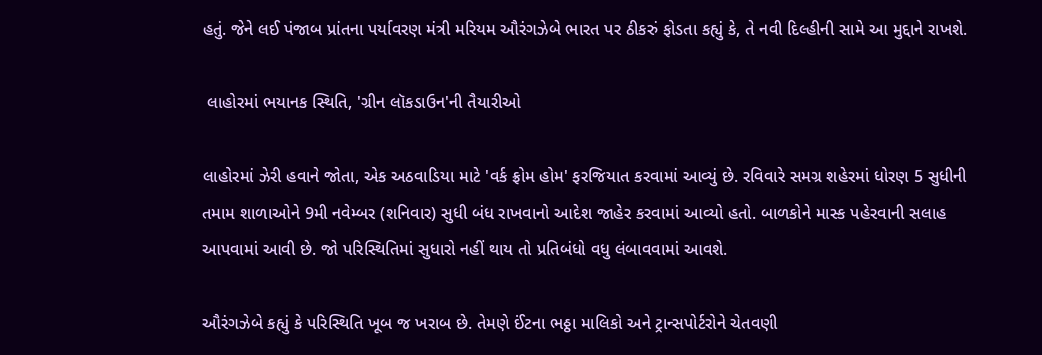હતું. જેને લઈ પંજાબ પ્રાંતના પર્યાવરણ મંત્રી મરિયમ ઔરંગઝેબે ભારત પર ઠીકરું ફોડતા કહ્યું કે, તે નવી દિલ્હીની સામે આ મુદ્દાને રાખશે.

 લાહોરમાં ભયાનક સ્થિતિ, 'ગ્રીન લૉકડાઉન'ની તૈયારીઓ

લાહોરમાં ઝેરી હવાને જોતા, એક અઠવાડિયા માટે 'વર્ક ફ્રોમ હોમ' ફરજિયાત કરવામાં આવ્યું છે. રવિવારે સમગ્ર શહેરમાં ધોરણ 5 સુધીની તમામ શાળાઓને 9મી નવેમ્બર (શનિવાર) સુધી બંધ રાખવાનો આદેશ જાહેર કરવામાં આવ્યો હતો. બાળકોને માસ્ક પહેરવાની સલાહ આપવામાં આવી છે. જો પરિસ્થિતિમાં સુધારો નહીં થાય તો પ્રતિબંધો વધુ લંબાવવામાં આવશે.

ઔરંગઝેબે કહ્યું કે પરિસ્થિતિ ખૂબ જ ખરાબ છે. તેમણે ઈંટના ભઠ્ઠા માલિકો અને ટ્રાન્સપોર્ટરોને ચેતવણી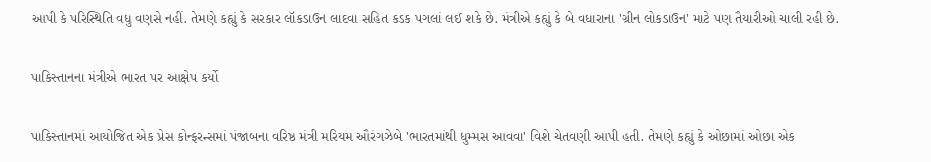આપી કે પરિસ્થિતિ વધુ વણસે નહીં. તેમણે કહ્યું કે સરકાર લૉકડાઉન લાદવા સહિત કડક પગલાં લઈ શકે છે. મંત્રીએ કહ્યું કે બે વધારાના 'ગ્રીન લોકડાઉન' માટે પણ તૈયારીઓ ચાલી રહી છે.

પાકિસ્તાનના મંત્રીએ ભારત પર આક્ષેપ કર્યો

પાકિસ્તાનમાં આયોજિત એક પ્રેસ કોન્ફરન્સમાં પંજાબના વરિષ્ઠ મંત્રી મરિયમ ઔરંગઝેબે 'ભારતમાંથી ધુમ્મસ આવવા' વિશે ચેતવણી આપી હતી. તેમણે કહ્યું કે ઓછામાં ઓછા એક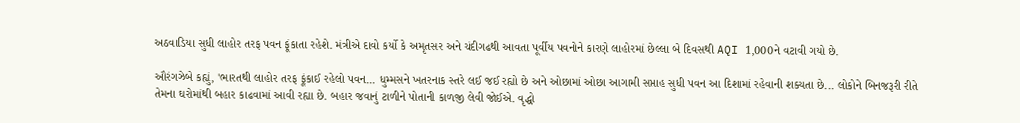અઠવાડિયા સુધી લાહોર તરફ પવન ફૂંકાતા રહેશે. મંત્રીએ દાવો કર્યો કે અમૃતસર અને ચંદીગઢથી આવતા પૂર્વીય પવનોને કારણે લાહોરમાં છેલ્લા બે દિવસથી AQI 1,000ને વટાવી ગયો છે.

ઔરંગઝેબે કહ્યું, 'ભારતથી લાહોર તરફ ફૂંકાઈ રહેલો પવન... ધુમ્મસને ખતરનાક સ્તરે લઈ જઈ રહ્યો છે અને ઓછામાં ઓછા આગામી સપ્તાહ સુધી પવન આ દિશામાં રહેવાની શક્યતા છે... લોકોને બિનજરૂરી રીતે તેમના ઘરોમાંથી બહાર કાઢવામાં આવી રહ્યા છે. બહાર જવાનું ટાળીને પોતાની કાળજી લેવી જોઈએ. વૃદ્ધો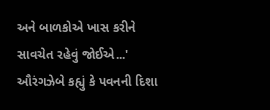અને બાળકોએ ખાસ કરીને સાવચેત રહેવું જોઈએ...' ઔરંગઝેબે કહ્યું કે પવનની દિશા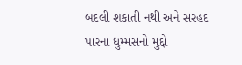બદલી શકાતી નથી અને સરહદ પારના ધુમ્મસનો મુદ્દો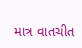માત્ર વાતચીત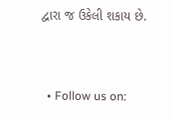દ્વારા જ ઉકેલી શકાય છે.


  • Follow us on: